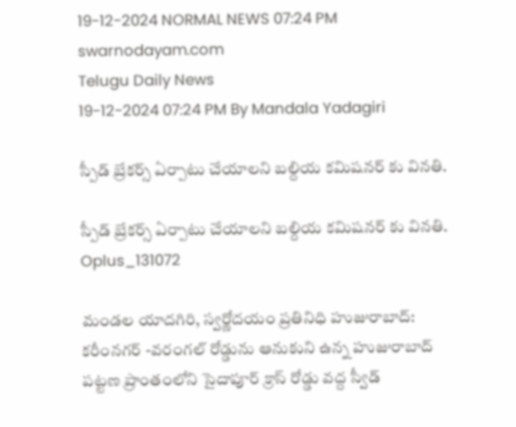19-12-2024 NORMAL NEWS 07:24 PM
swarnodayam.com
Telugu Daily News
19-12-2024 07:24 PM By Mandala Yadagiri

స్పీడ్ బ్రేకర్స్ ఏర్పాటు చేయాలని బల్దియ కమిషనర్ కు వినతి.

స్పీడ్ బ్రేకర్స్ ఏర్పాటు చేయాలని బల్దియ కమిషనర్ కు వినతి.
Oplus_131072

మండల యాదగిరి, స్వర్ణోదయం ప్రతినిధి హుజురాబాద్: కరీంనగర్ -వరంగల్ రోడ్డును ఆనుకుని ఉన్న హుజురాబాద్ పట్టణ ప్రాంతంలోని సైదాపూర్ క్రాస్ రోడ్డు వద్ద స్వీడ్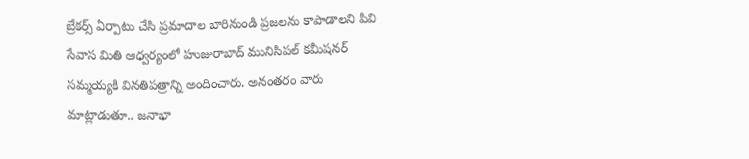బ్రేకర్స్ ఏర్పాటు చేసి ప్రమాదాల బారినుండి ప్రజలను కాపాడాలని పివి
సేవాస మితి ఆధ్వర్యంలో హుజురాబాద్ మునిసిపల్ కమీషనర్ సమ్మయ్యకి వినతిపత్రాన్ని అందించారు. అనంతరం వారు మాట్లాడుతూ.. జనాభా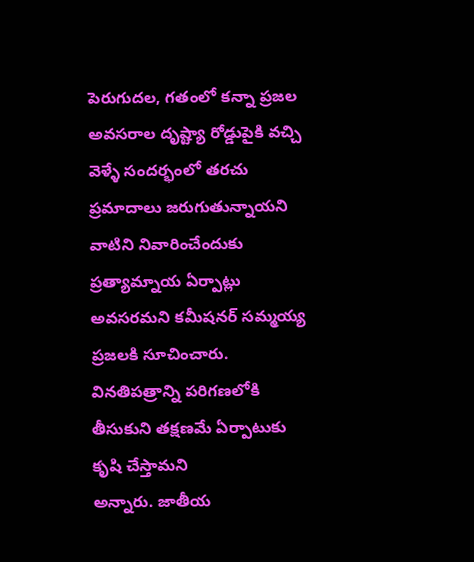పెరుగుదల, గతంలో కన్నా ప్రజల అవసరాల దృష్ట్యా రోడ్డుపైకి వచ్చి వెళ్ళే సందర్భంలో తరచు
ప్రమాదాలు జరుగుతున్నాయని వాటిని నివారించేందుకు
ప్రత్యామ్నాయ ఏర్పాట్లు అవసరమని కమీషనర్ సమ్మయ్య ప్రజలకి సూచించారు. వినతిపత్రాన్ని పరిగణలోకి
తీసుకుని తక్షణమే ఏర్పాటుకు కృషి చేస్తామని
అన్నారు. జాతీయ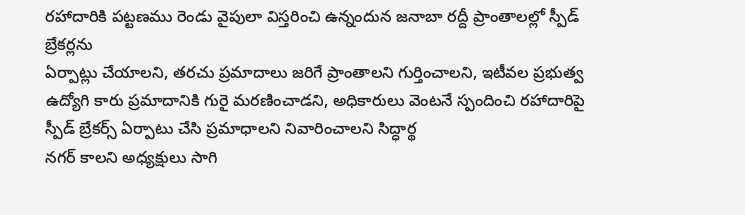రహాదారికి పట్టణము రెండు వైపులా విస్తరించి ఉన్నందున జనాబా రద్దీ ప్రాంతాలల్లో స్పీడ్ బ్రేకర్లను
ఏర్పాట్లు చేయాలని, తరచు ప్రమాదాలు జరిగే ప్రాంతాలని గుర్తించాలని, ఇటీవల ప్రభుత్వ ఉద్యోగి కారు ప్రమాదానికి గురై మరణించాడని, అధికారులు వెంటనే స్పందించి రహాదారిపై స్పీడ్ బ్రేకర్స్ ఏర్పాటు చేసి ప్రమాధాలని నివారించాలని సిద్ధార్థ
నగర్ కాలని అధ్యక్షులు సాగి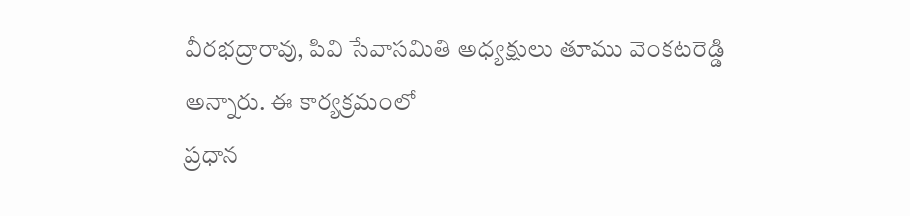వీరభద్రారావు, పివి సేవాసమితి అధ్యక్షులు తూము వెంకటరెడ్డి అన్నారు. ఈ కార్యక్రమంలో
ప్రధాన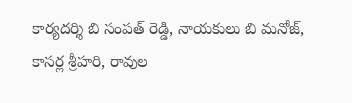కార్యదర్శి బి సంపత్ రెడ్డి, నాయకులు బి మనోజ్,
కాసర్ల శ్రీహరి, రావుల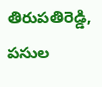తిరుపతిరెడ్డి, పసుల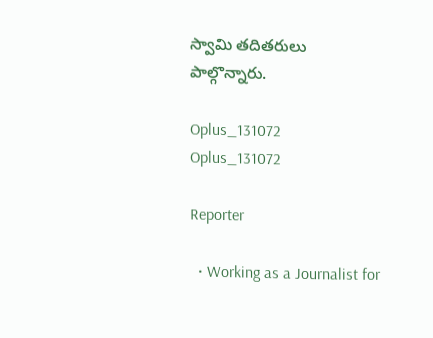స్వామి తదితరులు
పాల్గొన్నారు.

Oplus_131072
Oplus_131072

Reporter

  • Working as a Journalist for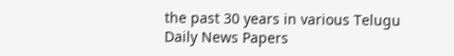the past 30 years in various Telugu Daily News Papers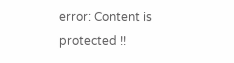error: Content is protected !!